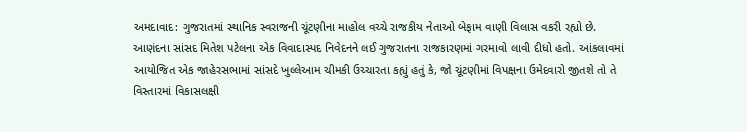અમદાવાદ: ગુજરાતમાં સ્થાનિક સ્વરાજની ચૂંટણીના માહોલ વચ્ચે રાજકીય નેતાઓ બેફામ વાણી વિલાસ વકરી રહ્યો છે. આણંદના સાંસદ મિતેશ પટેલના એક વિવાદાસ્પદ નિવેદનને લઈ ગુજરાતના રાજકારણમાં ગરમાવો લાવી દીધો હતો. આંકલાવમાં આયોજિત એક જાહેરસભામાં સાંસદે ખુલ્લેઆમ ચીમકી ઉચ્ચારતા કહ્યું હતું કે, જો ચૂંટણીમાં વિપક્ષના ઉમેદવારો જીતશે તો તે વિસ્તારમાં વિકાસલક્ષી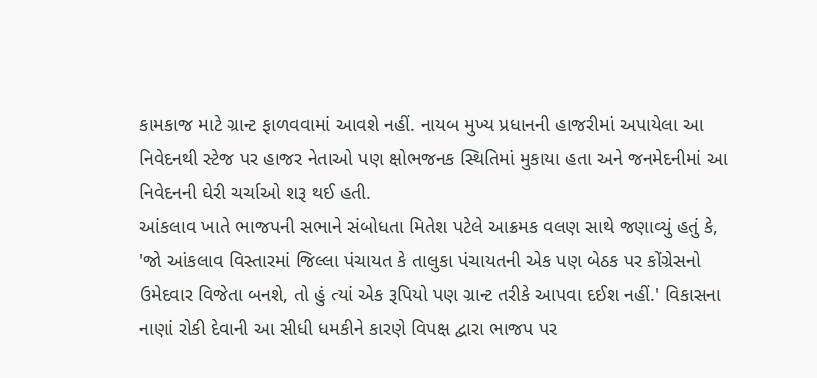કામકાજ માટે ગ્રાન્ટ ફાળવવામાં આવશે નહીં. નાયબ મુખ્ય પ્રધાનની હાજરીમાં અપાયેલા આ નિવેદનથી સ્ટેજ પર હાજર નેતાઓ પણ ક્ષોભજનક સ્થિતિમાં મુકાયા હતા અને જનમેદનીમાં આ નિવેદનની ઘેરી ચર્ચાઓ શરૂ થઈ હતી.
આંકલાવ ખાતે ભાજપની સભાને સંબોધતા મિતેશ પટેલે આક્રમક વલણ સાથે જણાવ્યું હતું કે, 'જો આંકલાવ વિસ્તારમાં જિલ્લા પંચાયત કે તાલુકા પંચાયતની એક પણ બેઠક પર કોંગ્રેસનો ઉમેદવાર વિજેતા બનશે, તો હું ત્યાં એક રૂપિયો પણ ગ્રાન્ટ તરીકે આપવા દઈશ નહીં.' વિકાસના નાણાં રોકી દેવાની આ સીધી ધમકીને કારણે વિપક્ષ દ્વારા ભાજપ પર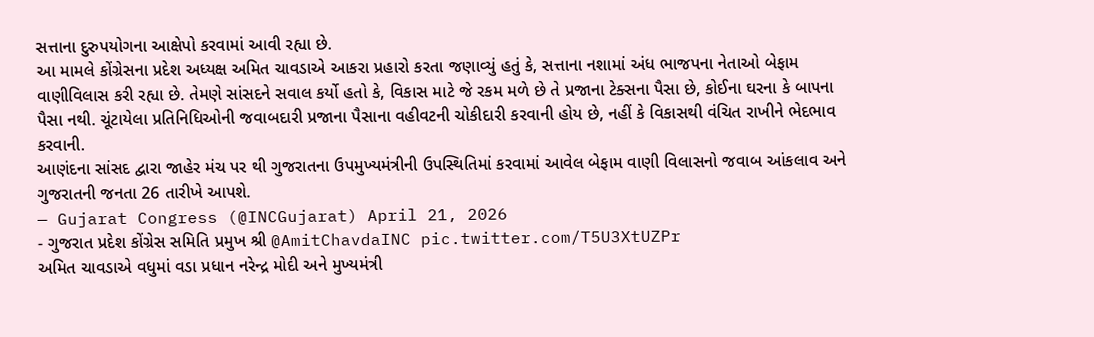સત્તાના દુરુપયોગના આક્ષેપો કરવામાં આવી રહ્યા છે.
આ મામલે કોંગ્રેસના પ્રદેશ અધ્યક્ષ અમિત ચાવડાએ આકરા પ્રહારો કરતા જણાવ્યું હતું કે, સત્તાના નશામાં અંધ ભાજપના નેતાઓ બેફામ વાણીવિલાસ કરી રહ્યા છે. તેમણે સાંસદને સવાલ કર્યો હતો કે, વિકાસ માટે જે રકમ મળે છે તે પ્રજાના ટેક્સના પૈસા છે, કોઈના ઘરના કે બાપના પૈસા નથી. ચૂંટાયેલા પ્રતિનિધિઓની જવાબદારી પ્રજાના પૈસાના વહીવટની ચોકીદારી કરવાની હોય છે, નહીં કે વિકાસથી વંચિત રાખીને ભેદભાવ કરવાની.
આણંદના સાંસદ દ્વારા જાહેર મંચ પર થી ગુજરાતના ઉપમુખ્યમંત્રીની ઉપસ્થિતિમાં કરવામાં આવેલ બેફામ વાણી વિલાસનો જવાબ આંકલાવ અને ગુજરાતની જનતા 26 તારીખે આપશે.
— Gujarat Congress (@INCGujarat) April 21, 2026
- ગુજરાત પ્રદેશ કોંગ્રેસ સમિતિ પ્રમુખ શ્રી @AmitChavdaINC pic.twitter.com/T5U3XtUZPr
અમિત ચાવડાએ વધુમાં વડા પ્રધાન નરેન્દ્ર મોદી અને મુખ્યમંત્રી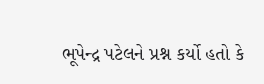ભૂપેન્દ્ર પટેલને પ્રશ્ન કર્યો હતો કે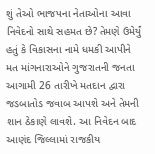શું તેઓ ભાજપના નેતાઓના આવા નિવેદનો સાથે સહમત છે? તેમણે ઉમેર્યું હતું કે વિકાસના નામે ધમકી આપીને મત માંગનારાઓને ગુજરાતની જનતા આગામી 26 તારીખે મતદાન દ્વારા જડબાતોડ જવાબ આપશે અને તેમની શાન ઠેકાણે લાવશે. આ નિવેદન બાદ આણંદ જિલ્લામાં રાજકીય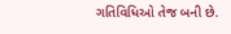ગતિવિધિઓ તેજ બની છે.